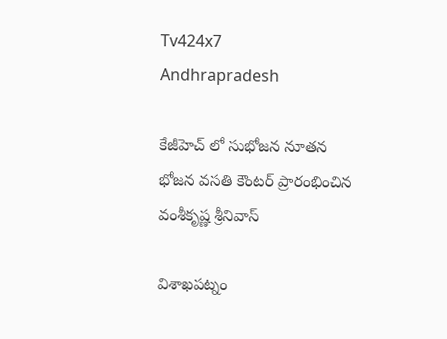Tv424x7
Andhrapradesh

కేజీహెచ్ లో సుభోజన నూతన భోజన వసతి కౌంటర్ ప్రారంభించిన వంశీకృష్ణ శ్రీనివాస్

విశాఖపట్నం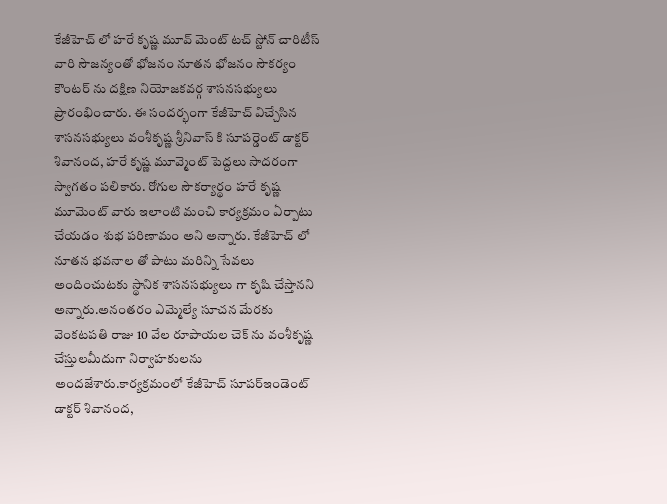కేజీహెచ్ లో హరే కృష్ణ మూవ్ మెంట్ టచ్ స్టోన్ చారిటీస్ వారి సౌజన్యంతో భోజనం నూతన భోజనం సౌకర్యం కౌంటర్ ను దక్షిణ నియోజకవర్గ శాసనసభ్యులు ప్రారంభించారు. ఈ సందర్భంగా కేజీహెచ్ విచ్చేసిన శాసనసభ్యులు వంశీకృష్ణ శ్రీనివాస్ కి సూపర్డెంట్ డాక్టర్ శివానంద, హరే కృష్ణ మూవ్మెంట్ పెద్దలు సాదరంగా స్వాగతం పలికారు. రోగుల సౌకర్యార్థం హరే కృష్ణ మూమెంట్ వారు ఇలాంటి మంచి కార్యక్రమం ఏర్పాటు చేయడం శుభ పరిణామం అని అన్నారు. కేజీహెచ్ లో నూతన భవనాల తో పాటు మరిన్ని సేవలు అందించుటకు స్థానిక శాసనసభ్యులు గా కృషి చేస్తానని అన్నారు.అనంతరం ఎమ్మెల్యే సూచన మేరకు వెంకటపతి రాజు 10 వేల రూపాయల చెక్ ను వంశీకృష్ణ చేస్తులమీదుగా నిర్వాహకులను అందజేశారు.కార్యక్రమంలో కేజీహెచ్ సూపర్ఇండెంట్ డాక్టర్ శివానంద,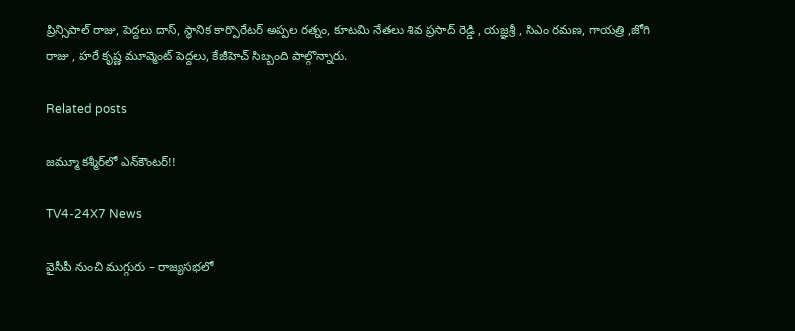ప్రిన్సిపాల్ రాజు, పెద్దలు దాస్, స్థానిక కార్పొరేటర్ అప్పల రత్నం, కూటమి నేతలు శివ ప్రసాద్ రెడ్డి , యజ్ఞశ్రీ , సిఎం రమణ, గాయత్రి ,జోగి రాజు , హరే కృష్ణ మూవ్మెంట్ పెద్దలు, కేజీహెచ్ సిబ్బంది పాల్గొన్నారు.

Related posts

జమ్మూ కశ్మీర్‌లో ఎన్‌కౌంటర్!!

TV4-24X7 News

వైసీపీ నుంచి ముగ్గురు – రాజ్యసభలో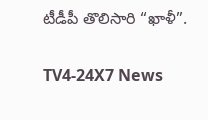టీడీపీ తొలిసారి “ఖాళీ”.

TV4-24X7 News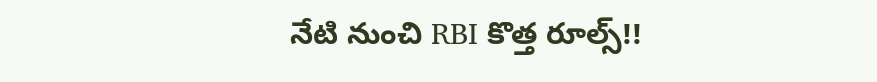నేటి నుంచి RBI కొత్త రూల్స్!!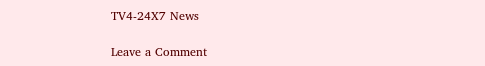TV4-24X7 News

Leave a Comment